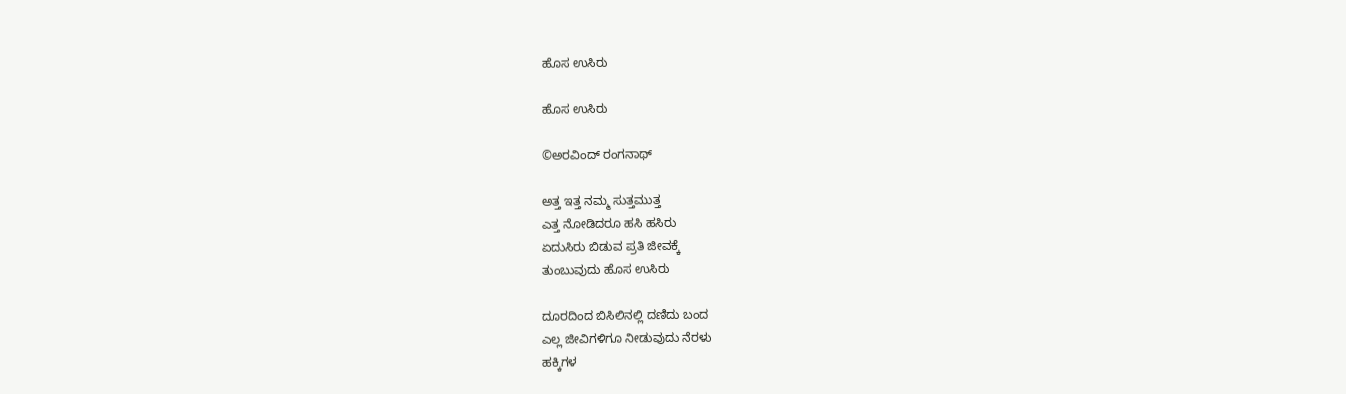ಹೊಸ ಉಸಿರು

ಹೊಸ ಉಸಿರು

©ಅರವಿಂದ್ ರಂಗನಾಥ್

ಅತ್ತ ಇತ್ತ ನಮ್ಮ ಸುತ್ತಮುತ್ತ
ಎತ್ತ ನೋಡಿದರೂ ಹಸಿ ಹಸಿರು
ಏದುಸಿರು ಬಿಡುವ ಪ್ರತಿ ಜೀವಕ್ಕೆ
ತುಂಬುವುದು ಹೊಸ ಉಸಿರು

ದೂರದಿಂದ ಬಿಸಿಲಿನಲ್ಲಿ ದಣಿದು ಬಂದ
ಎಲ್ಲ ಜೀವಿಗಳಿಗೂ ನೀಡುವುದು ನೆರಳು
ಹಕ್ಕಿಗಳ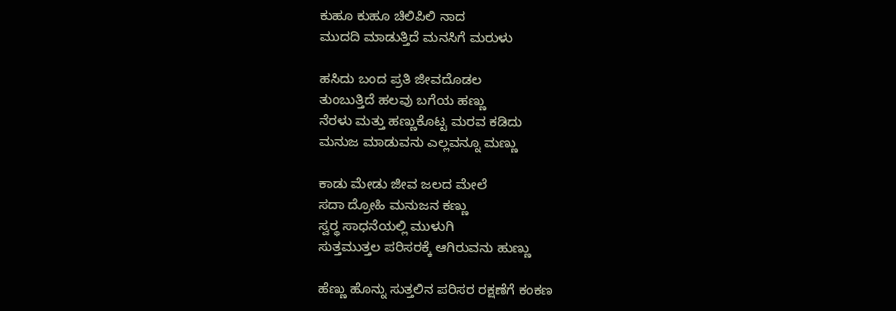ಕುಹೂ ಕುಹೂ ಚಿಲಿಪಿಲಿ ನಾದ
ಮುದದಿ ಮಾಡುತ್ತಿದೆ ಮನಸಿಗೆ ಮರುಳು

ಹಸಿದು ಬಂದ ಪ್ರತಿ ಜೀವದೊಡಲ
ತುಂಬುತ್ತಿದೆ ಹಲವು ಬಗೆಯ ಹಣ್ಣು
ನೆರಳು ಮತ್ತು ಹಣ್ಣುಕೊಟ್ಟ ಮರವ ಕಡಿದು
ಮನುಜ ಮಾಡುವನು ಎಲ್ಲವನ್ನೂ ಮಣ್ಣು

ಕಾಡು ಮೇಡು ಜೀವ ಜಲದ ಮೇಲೆ
ಸದಾ ದ್ರೋಹಿ ಮನುಜನ ಕಣ್ಣು
ಸ್ವರ‍್ಥ ಸಾಧನೆಯಲ್ಲಿ ಮುಳುಗಿ
ಸುತ್ತಮುತ್ತಲ ಪರಿಸರಕ್ಕೆ ಆಗಿರುವನು ಹುಣ್ಣು

ಹೆಣ್ಣು ಹೊನ್ನು ಸುತ್ತಲಿನ ಪರಿಸರ ರಕ್ಷಣೆಗೆ ಕಂಕಣ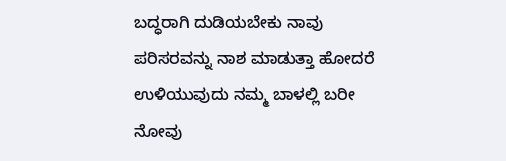ಬದ್ಧರಾಗಿ ದುಡಿಯಬೇಕು ನಾವು ಪರಿಸರವನ್ನು ನಾಶ ಮಾಡುತ್ತಾ ಹೋದರೆ ಉಳಿಯುವುದು ನಮ್ಮ ಬಾಳಲ್ಲಿ ಬರೀ ನೋವು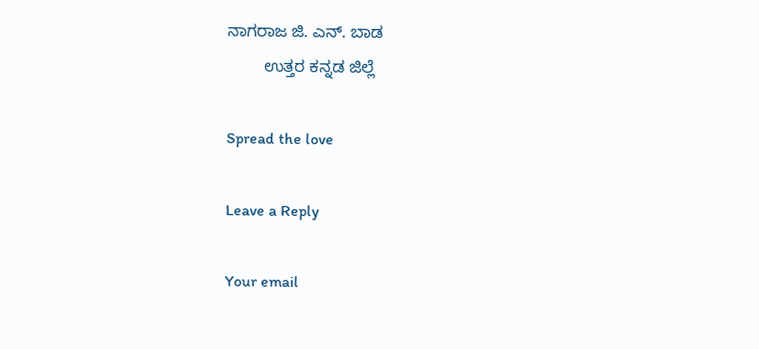ನಾಗರಾಜ ಜಿ. ಎನ್. ಬಾಡ
        ಉತ್ತರ ಕನ್ನಡ ಜಿಲ್ಲೆ

Spread the love

Leave a Reply

Your email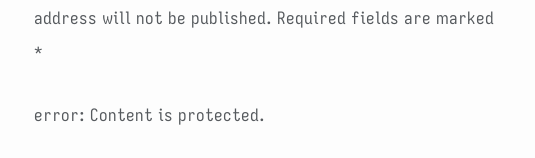address will not be published. Required fields are marked *

error: Content is protected.